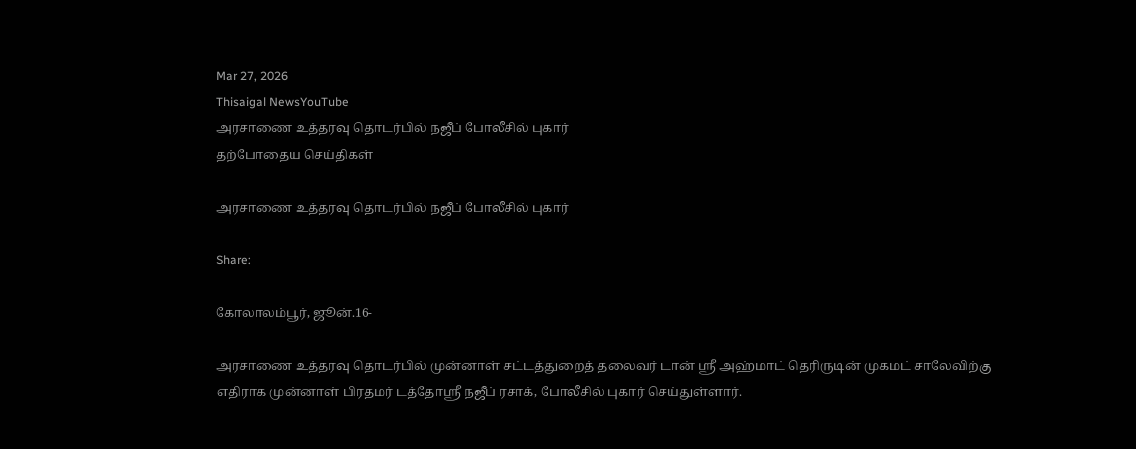Mar 27, 2026
Thisaigal NewsYouTube
அரசாணை உத்தரவு தொடர்பில் நஜீப் போலீசில் புகார்
தற்போதைய செய்திகள்

அரசாணை உத்தரவு தொடர்பில் நஜீப் போலீசில் புகார்

Share:

கோலாலம்பூர், ஜூன்.16-

அரசாணை உத்தரவு தொடர்பில் முன்னாள் சட்டத்துறைத் தலைவர் டான் ஶ்ரீ அஹ்மாட் தெரிருடின் முகமட் சாலேவிற்கு எதிராக முன்னாள் பிரதமர் டத்தோஸ்ரீ நஜீப் ரசாக், போலீசில் புகார் செய்துள்ளார்.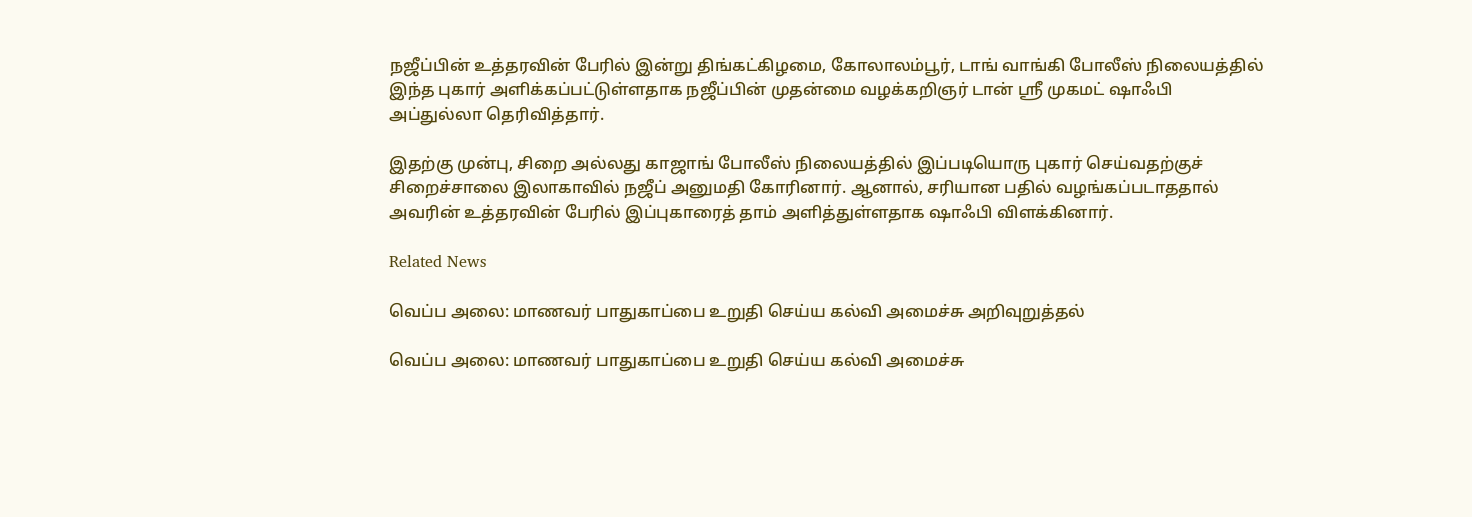நஜீப்பின் உத்தரவின் பேரில் இன்று திங்கட்கிழமை, கோலாலம்பூர், டாங் வாங்கி போலீஸ் நிலையத்தில் இந்த புகார் அளிக்கப்பட்டுள்ளதாக நஜீப்பின் முதன்மை வழக்கறிஞர் டான் ஶ்ரீ முகமட் ஷாஃபி அப்துல்லா தெரிவித்தார்.

இதற்கு முன்பு, சிறை அல்லது காஜாங் போலீஸ் நிலையத்தில் இப்படியொரு புகார் செய்வதற்குச் சிறைச்சாலை இலாகாவில் நஜீப் அனுமதி கோரினார். ஆனால், சரியான பதில் வழங்கப்படாததால் அவரின் உத்தரவின் பேரில் இப்புகாரைத் தாம் அளித்துள்ளதாக ஷாஃபி விளக்கினார்.

Related News

வெப்ப அலை: மாணவர் பாதுகாப்பை உறுதி செய்ய கல்வி அமைச்சு அறிவுறுத்தல்

வெப்ப அலை: மாணவர் பாதுகாப்பை உறுதி செய்ய கல்வி அமைச்சு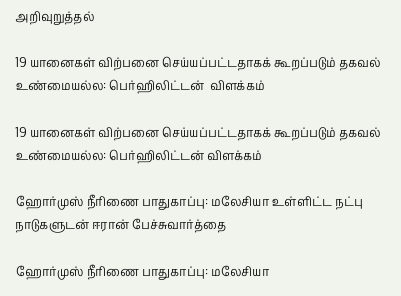அறிவுறுத்தல்

19 யானைகள் விற்பனை செய்யப்பட்டதாகக் கூறப்படும் தகவல் உண்மையல்ல: பெர்ஹிலிட்டன்  விளக்கம்

19 யானைகள் விற்பனை செய்யப்பட்டதாகக் கூறப்படும் தகவல் உண்மையல்ல: பெர்ஹிலிட்டன் விளக்கம்

ஹோர்முஸ் நீரிணை பாதுகாப்பு: மலேசியா உள்ளிட்ட நட்பு நாடுகளுடன் ஈரான் பேச்சுவார்த்தை

ஹோர்முஸ் நீரிணை பாதுகாப்பு: மலேசியா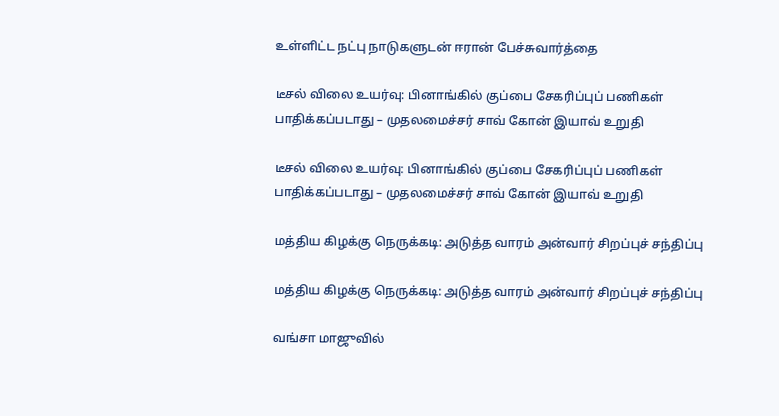உள்ளிட்ட நட்பு நாடுகளுடன் ஈரான் பேச்சுவார்த்தை

டீசல் விலை உயர்வு: பினாங்கில் குப்பை சேகரிப்புப் பணிகள் பாதிக்கப்படாது – முதலமைச்சர் சாவ் கோன் இயாவ் உறுதி

டீசல் விலை உயர்வு: பினாங்கில் குப்பை சேகரிப்புப் பணிகள் பாதிக்கப்படாது – முதலமைச்சர் சாவ் கோன் இயாவ் உறுதி

மத்திய கிழக்கு நெருக்கடி: அடுத்த வாரம் அன்வார் சிறப்புச் சந்திப்பு

மத்திய கிழக்கு நெருக்கடி: அடுத்த வாரம் அன்வார் சிறப்புச் சந்திப்பு

வங்சா மாஜுவில்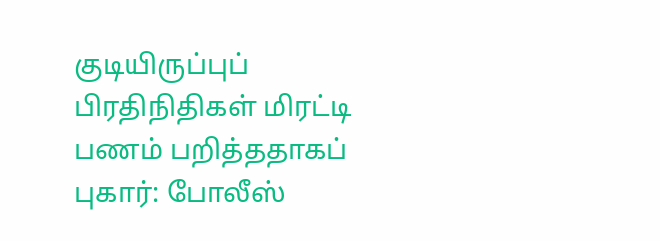குடியிருப்புப் பிரதிநிதிகள் மிரட்டி பணம் பறித்ததாகப் புகார்: போலீஸ்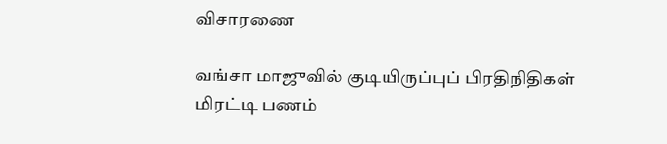விசாரணை

வங்சா மாஜுவில் குடியிருப்புப் பிரதிநிதிகள் மிரட்டி பணம்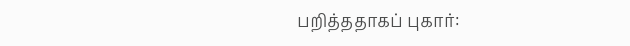பறித்ததாகப் புகார்: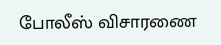போலீஸ் விசாரணை